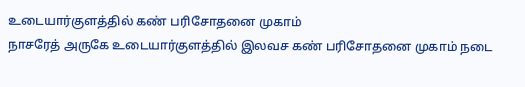உடையார்குளத்தில் கண் பரிசோதனை முகாம்
நாசரேத் அருகே உடையார்குளத்தில் இலவச கண் பரிசோதனை முகாம் நடை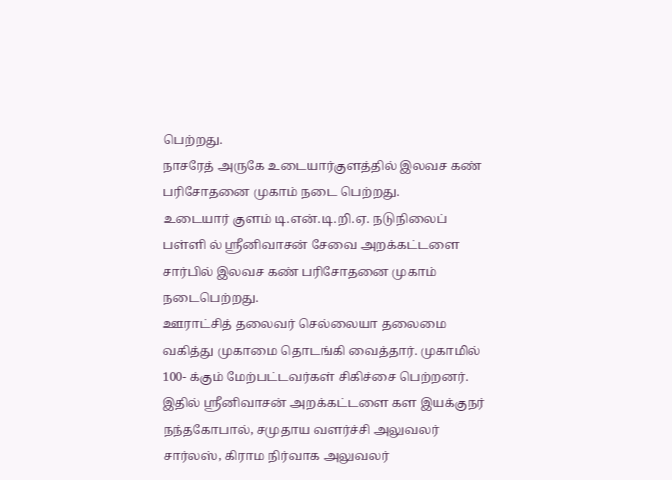பெற்றது.
நாசரேத் அருகே உடையார்குளத்தில் இலவச கண் பரிசோதனை முகாம் நடை பெற்றது.
உடையார் குளம் டி.என்.டி.றி.ஏ. நடுநிலைப் பள்ளி ல் ஸ்ரீனிவாசன் சேவை அறக்கட்டளை சார்பில் இலவச கண் பரிசோதனை முகாம் நடைபெற்றது.
ஊராட்சித் தலைவர் செல்லையா தலைமை வகித்து முகாமை தொடங்கி வைத்தார். முகாமில் 100- க்கும் மேற்பட்டவர்கள் சிகிச்சை பெற்றனர்.
இதில் ஸ்ரீனிவாசன் அறக்கட்டளை கள இயக்குநர் நந்தகோபால், சமுதாய வளர்ச்சி அலுவலர் சார்லஸ், கிராம நிர்வாக அலுவலர்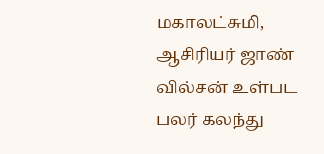மகாலட்சுமி, ஆசிரியர் ஜாண் வில்சன் உள்பட பலர் கலந்து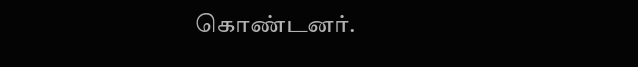கொண்டனர்.